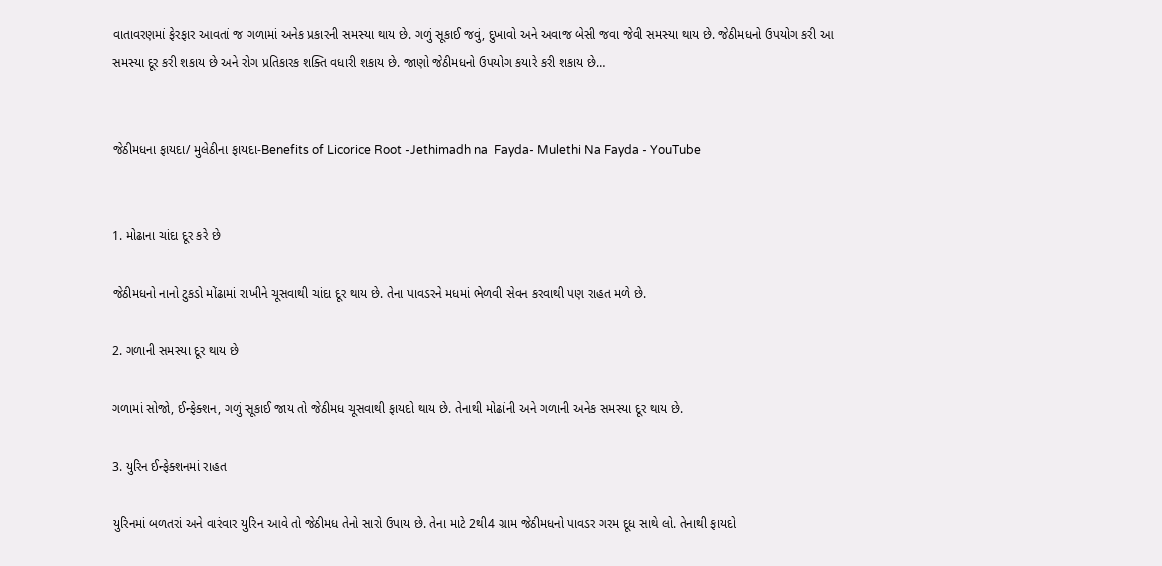વાતાવરણમાં ફેરફાર આવતાં જ ગળામાં અનેક પ્રકારની સમસ્યા થાય છે. ગળું સૂકાઈ જવું, દુખાવો અને અવાજ બેસી જવા જેવી સમસ્યા થાય છે. જેઠીમધનો ઉપયોગ કરી આ સમસ્યા દૂર કરી શકાય છે અને રોગ પ્રતિકારક શક્તિ વધારી શકાય છે. જાણો જેઠીમધનો ઉપયોગ કયારે કરી શકાય છે…


જેઠીમધના ફાયદા/ મુલેઠીના ફાયદા-Benefits of Licorice Root -Jethimadh na  Fayda- Mulethi Na Fayda - YouTube


1. મોઢાના ચાંદા દૂર કરે છે

જેઠીમધનો નાનો ટુકડો મોંઢામાં રાખીને ચૂસવાથી ચાંદા દૂર થાય છે. તેના પાવડરને મધમાં ભેળવી સેવન કરવાથી પણ રાહત મળે છે.

2. ગળાની સમસ્યા દૂર થાય છે

ગળામાં સોજો, ઈન્ફેક્શન, ગળું સૂકાઈ જાય તો જેઠીમધ ચૂસવાથી ફાયદો થાય છે. તેનાથી મોઢાંની અને ગળાની અનેક સમસ્યા દૂર થાય છે.

3. યુરિન ઈન્ફેક્શનમાં રાહત

યુરિનમાં બળતરાં અને વારંવાર યુરિન આવે તો જેઠીમધ તેનો સારો ઉપાય છે. તેના માટે 2થી4 ગ્રામ જેઠીમધનો પાવડર ગરમ દૂધ સાથે લો. તેનાથી ફાયદો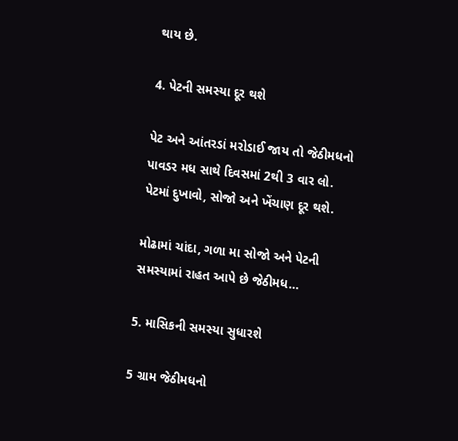થાય છે.

4. પેટની સમસ્યા દૂર થશે

પેટ અને આંતરડાં મરોડાઈ જાય તો જેઠીમધનો પાવડર મધ સાથે દિવસમાં 2થી 3 વાર લો. પેટમાં દુખાવો, સોજો અને ખેંચાણ દૂર થશે.

મોઢામાં ચાંદા, ગળા મા સોજો અને પેટની સમસ્યામાં રાહત આપે છે જેઠીમધ…

5. માસિકની સમસ્યા સુધારશે

5 ગ્રામ જેઠીમધનો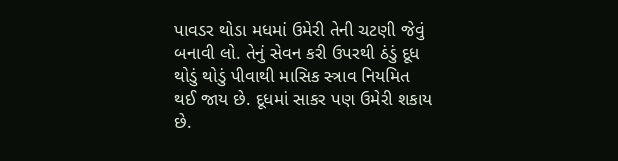પાવડર થોડા મધમાં ઉમેરી તેની ચટણી જેવું બનાવી લો. તેનું સેવન કરી ઉપરથી ઠંડું દૂધ થોડું થોડું પીવાથી માસિક સ્ત્રાવ નિયમિત થઈ જાય છે. દૂધમાં સાકર પણ ઉમેરી શકાય છે.